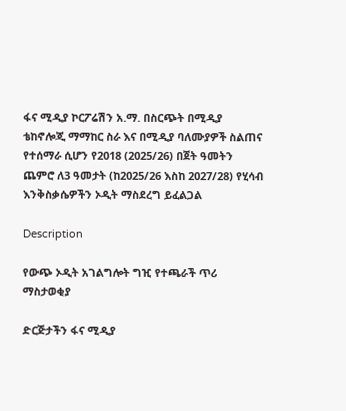ፋና ሚዲያ ኮርፖሬሽን አ.ማ. በስርጭት በሚዲያ ቴከኖሎጂ ማማከር ስራ እና በሚዲያ ባለሙያዎች ስልጠና የተሰማራ ሲሆን የ2018 (2025/26) በጀት ዓመትን ጨምሮ ለ3 ዓመታት (ከ2025/26 እስከ 2027/28) የሂሳብ እንቅስቃሴዎችን ኦዲት ማስደረግ ይፈልጋል

Description

የውጭ ኦዲት አገልግሎት ግዢ የተጫራች ጥሪ ማስታወቂያ

ድርጅታችን ፋና ሚዲያ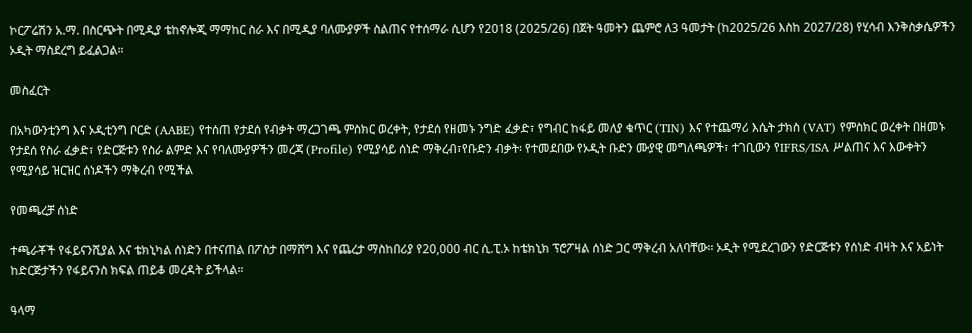ኮርፖሬሽን አ.ማ. በስርጭት በሚዲያ ቴከኖሎጂ ማማከር ስራ እና በሚዲያ ባለሙያዎች ስልጠና የተሰማራ ሲሆን የ2018 (2025/26) በጀት ዓመትን ጨምሮ ለ3 ዓመታት (ከ2025/26 እስከ 2027/28) የሂሳብ እንቅስቃሴዎችን ኦዲት ማስደረግ ይፈልጋል።

መስፈርት

በአካውንቲንግ እና ኦዲቲንግ ቦርድ (AABE) የተሰጠ የታደሰ የብቃት ማረጋገጫ ምስክር ወረቀት, የታደሰ የዘመኑ ንግድ ፈቃድ፣ የግብር ከፋይ መለያ ቁጥር (TIN) እና የተጨማሪ እሴት ታክስ (VAT) የምስክር ወረቀት በዘመኑ የታደሰ የስራ ፈቃድ፣ የድርጅቱን የስራ ልምድ እና የባለሙያዎችን መረጃ (Profile) የሚያሳይ ሰነድ ማቅረብ፣የቡድን ብቃት፡ የተመደበው የኦዲት ቡድን ሙያዊ መግለጫዎች፣ ተገቢውን የIFRS/ISA ሥልጠና እና እውቀትን የሚያሳይ ዝርዝር ሰነዶችን ማቅረብ የሚችል

የመጫረቻ ሰነድ

ተጫራቾች የፋይናንሺያል እና ቴክኒካል ሰነድን በተናጠል በፖስታ በማሸግ እና የጨረታ ማስከበሪያ የ20,000 ብር ሲ.ፒ.ኦ ከቴክኒክ ፕሮፖዛል ሰነድ ጋር ማቅረብ አለባቸው፡፡ ኦዲት የሚደረገውን የድርጅቱን የሰነድ ብዛት እና አይነት ከድርጅታችን የፋይናንስ ክፍል ጠይቆ መረዳት ይችላል።

ዓላማ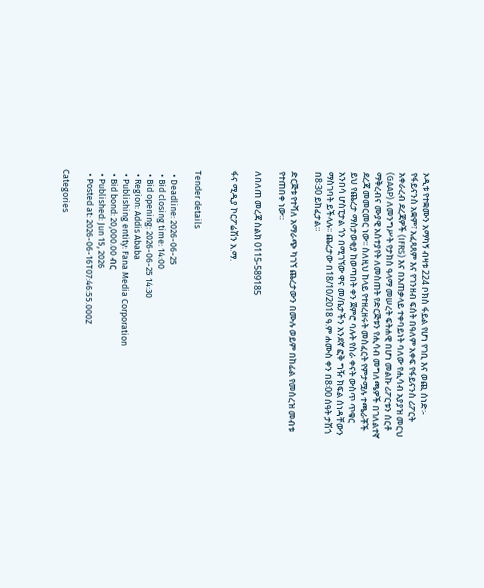ኦዲቱ የተቋሙን አማካኝ ብዛቱ 224 ቦክስ ፋይል የሆነ የገቢ እና ወጪ ሰነድ፡- የፋይናንስ አቋም፣ አፈጻጸም እና የገንዘብ ፍሰት በዓለም አቀፍ የፋይናንስ ሪፖርት አቀራረብ ደረጃዎች (IFRS) እና በአጠቃላይ ተቀባይነት ባለው የሒሳብ አያያዝ መርህ (GAAP) ለመንግሥት የታክስ ዓላማ መሠረት ፍትሐዊ በሆነ መልኩ ሪፖርቱን ሰርቶ ማቅረብና ሙያዊ አስተያየት ለመስጠት የድርጅቱን የሒሳብ መግለጫዎች በገለልተኛ ደረጃ መመርመር ነው፡፡ ስለዚህ ከላይ የተዘረዘሩት መስፈርት የምታሟሉ ተጫራቾች ይህ የጨረታ ማስታወቂያ ከወጣበት ቀን ጀምሮ ባሉት የስራ ቀናት ውስጥ ጥቁር አንበሳ ሆስፒታል ጎን በሚገኘው ዋና መ/ቤታችን አንደኛ ፎቅ ግዥ ክፍል ሰነዳቸውን ማስገባት ይችላሉ፡፡ ጨረታው በ18/10/2018 ዓ.ም ሐሙስ ቀን በ8፡00 ሰዓት ታሽጎ በ8፡30 ይከፈታል።

ድርጅቱ የተሻለ አማራጭ ካገኘ ጨረታውን በሙሉ ወይም በከፊል የመሰረዝ መብቱ የተጠበቀ ነው።

ለበለጠ መረጃ ስልክ 0115-589185

ፋና ሚዲያ ኮርፖሬሽን አ.ማ.


Tender details

  • Deadline: 2026-06-25
  • Bid closing time: 14:00
  • Bid opening: 2026-06-25 14:30
  • Region: Addis Ababa
  • Publishing entity: Fana Media Corporation
  • Bid bond: 20,000.00 ብር
  • Published: Jun 15, 2026
  • Posted at: 2026-06-16T07:46:55.000Z

Categories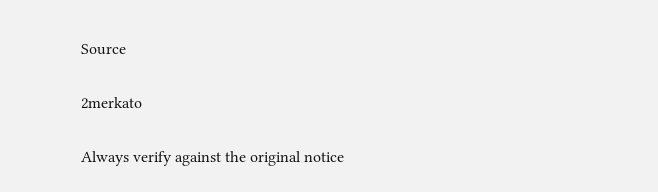Source

2merkato

Always verify against the original notice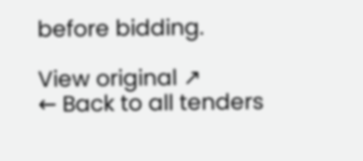before bidding.

View original ↗
← Back to all tenders